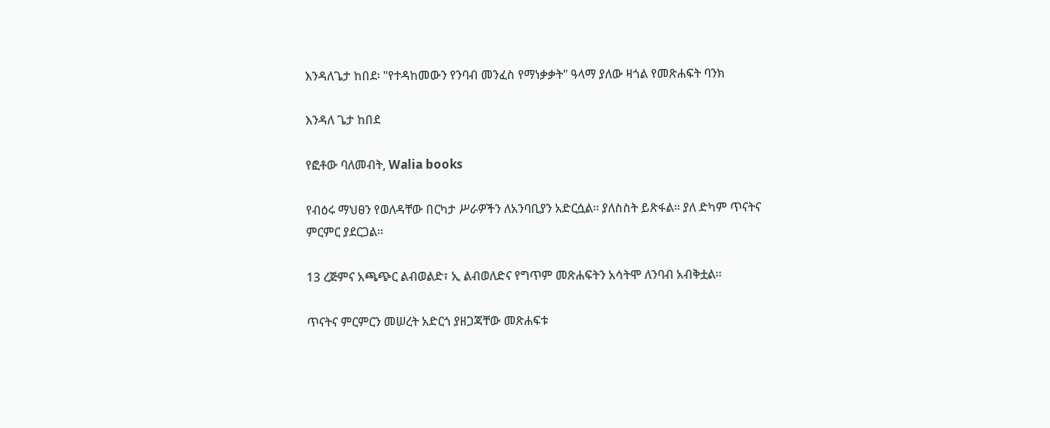እንዳለጌታ ከበደ፡ "የተዳከመውን የንባብ መንፈስ የማነቃቃት" ዓላማ ያለው ዛጎል የመጽሐፍት ባንክ

እንዳለ ጌታ ከበደ

የፎቶው ባለመብት, Walia books

የብዕሩ ማህፀን የወለዳቸው በርካታ ሥራዎችን ለአንባቢያን አድርሷል። ያለስስት ይጽፋል። ያለ ድካም ጥናትና ምርምር ያደርጋል።

13 ረጅምና አጫጭር ልብወልድ፣ ኢ ልብወለድና የግጥም መጽሐፍትን አሳትሞ ለንባብ አብቅቷል።

ጥናትና ምርምርን መሠረት አድርጎ ያዘጋጃቸው መጽሐፍቱ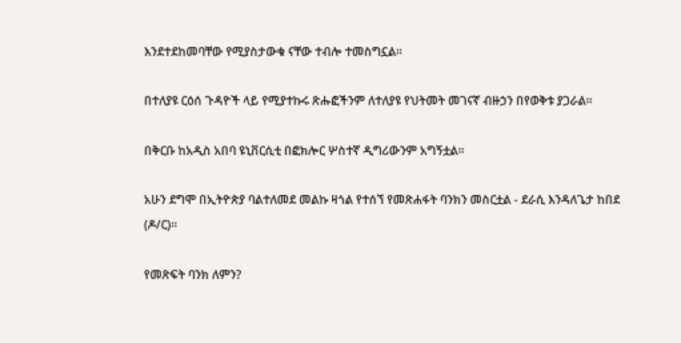እንደተደከመባቸው የሚያስታውቁ ናቸው ተብሎ ተመስግኗል።

በተለያዩ ርዕሰ ጉዳዮች ላይ የሚያተኩሩ ጽሑፎችንም ለተለያዩ የህትመት መገናኛ ብዙኃን በየወቅቱ ያጋራል።

በቅርቡ ከአዲስ አበባ ዩኒቨርሲቲ በፎክሎር ሦስተኛ ዲግሪውንም አግኝቷል።

አሁን ደግሞ በኢትዮጵያ ባልተለመደ መልኩ ዛጎል የተሰኘ የመጽሐፋት ባንክን መስርቷል - ደራሲ እንዳለጌታ ከበደ (ዶ/ር)።

የመጽፍት ባንክ ለምን?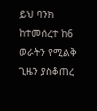ይህ ባንክ ከተመሰረተ ከ6 ወራትን የሚልቅ ጊዜን ያስቆጠረ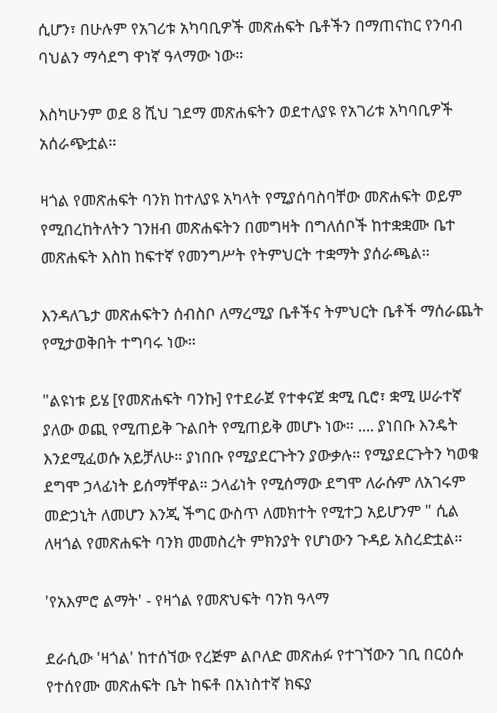ሲሆን፣ በሁሉም የአገሪቱ አካባቢዎች መጽሐፍት ቤቶችን በማጠናከር የንባብ ባህልን ማሳደግ ዋነኛ ዓላማው ነው።

እስካሁንም ወደ 8 ሺህ ገደማ መጽሐፍትን ወደተለያዩ የአገሪቱ አካባቢዎች አሰራጭቷል።

ዛጎል የመጽሐፍት ባንክ ከተለያዩ አካላት የሚያሰባስባቸው መጽሐፍት ወይም የሚበረከትለትን ገንዘብ መጽሐፍትን በመግዛት በግለሰቦች ከተቋቋሙ ቤተ መጽሐፍት እስከ ከፍተኛ የመንግሥት የትምህርት ተቋማት ያሰራጫል።

እንዳለጌታ መጽሐፍትን ሰብስቦ ለማረሚያ ቤቶችና ትምህርት ቤቶች ማሰራጨት የሚታወቅበት ተግባሩ ነው።

"ልዩነቱ ይሄ [የመጽሐፍት ባንኩ] የተደራጀ የተቀናጀ ቋሚ ቢሮ፣ ቋሚ ሠራተኛ ያለው ወጪ የሚጠይቅ ጉልበት የሚጠይቅ መሆኑ ነው። .... ያነበቡ እንዴት እንደሚፈወሱ አይቻለሁ። ያነበቡ የሚያደርጉትን ያውቃሉ። የሚያደርጉትን ካወቁ ደግሞ ኃላፊነት ይሰማቸዋል። ኃላፊነት የሚሰማው ደግሞ ለራሱም ለአገሩም መድኃኒት ለመሆን እንጂ ችግር ውስጥ ለመክተት የሚተጋ አይሆንም " ሲል ለዛጎል የመጽሐፍት ባንክ መመስረት ምክንያት የሆነውን ጉዳይ አስረድቷል።

'የአእምሮ ልማት' - የዛጎል የመጽህፍት ባንክ ዓላማ

ደራሲው 'ዛጎል' ከተሰኘው የረጅም ልቦለድ መጽሐፉ የተገኘውን ገቢ በርዕሱ የተሰየሙ መጽሐፍት ቤት ከፍቶ በአነስተኛ ክፍያ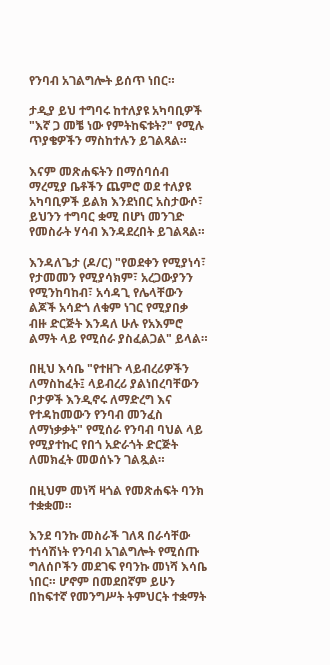የንባብ አገልግሎት ይሰጥ ነበር።

ታዲያ ይህ ተግባሩ ከተለያዩ አካባቢዎች "እኛ ጋ መቼ ነው የምትከፍቱት?" የሚሉ ጥያቄዎችን ማስከተሉን ይገልጻል።

እናም መጽሐፍትን በማሰባሰብ ማረሚያ ቤቶችን ጨምሮ ወደ ተለያዩ አካባቢዎች ይልክ እንደነበር አስታውሶ፣ ይህንን ተግባር ቋሚ በሆነ መንገድ የመስራት ሃሳብ እንዳደረበት ይገልጻል።

እንዳለጌታ (ዶ/ር) "የወደቀን የሚያነሳ፣ የታመመን የሚያሳክም፣ አረጋውያንን የሚንከባከብ፣ አሳዳጊ የሌላቸውን ልጆች አሳድጎ ለቁም ነገር የሚያበቃ ብዙ ድርጅት እንዳለ ሁሉ የአእምሮ ልማት ላይ የሚሰራ ያስፈልጋል" ይላል።

በዚህ እሳቤ "የተዘጉ ላይብረሪዎችን ለማስከፈት፤ ላይብረሪ ያልነበረባቸውን ቦታዎች እንዲኖሩ ለማድረግ እና የተዳከመውን የንባብ መንፈስ ለማነቃቃት" የሚሰራ የንባብ ባህል ላይ የሚያተኩር የበጎ አድራጎት ድርጅት ለመክፈት መወሰኑን ገልጿል።

በዚህም መነሻ ዛጎል የመጽሐፍት ባንክ ተቋቋመ።

እንደ ባንኩ መስራች ገለጻ በራሳቸው ተነሳሽነት የንባብ አገልግሎት የሚሰጡ ግለሰቦችን መደገፍ የባንኩ መነሻ እሳቤ ነበር። ሆኖም በመደበኛም ይሁን በከፍተኛ የመንግሥት ትምህርት ተቋማት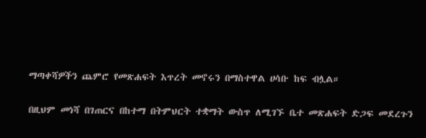ማጣቀሻዎችን ጨምሮ የመጽሐፍት እጥረት መኖሩን በማስተዋል ሀሳቡ ከፍ ብሏል።

በዚህም መነሻ በገጠርና በከተማ በትምህርት ተቋማት ውስጥ ለሚገኙ ቤተ መጽሐፍት ድጋፍ መደረጉን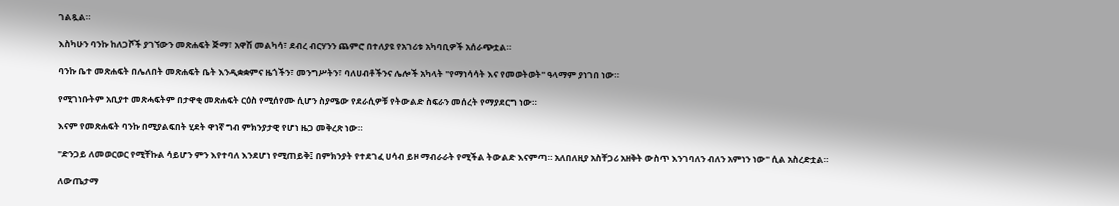ገልጿል።

እስካሁን ባንኩ ከለጋሾች ያገኘውን መጽሐፍት ጅማ፣ አዋሽ መልካሳ፣ ደብረ ብርሃንን ጨምሮ በተለያዩ የአገሪቱ አካባቢዎች አሰራጭቷል።

ባንኩ ቤተ መጽሐፍት በሌለበት መጽሐፍት ቤት እንዲቋቋምና ዜጎችን፣ መንግሥትን፣ ባለሀብቶችንና ሌሎች አካላት "የማነሳሳት እና የመወትወት" ዓላማም ያነገበ ነው።

የሚገነቡትም አቢያተ መጽሓፍትም በታዋቂ መጽሐፍት ርዕስ የሚሰየሙ ሲሆን ስያሜው የደራሲዎቹ የትውልድ ስፍራን መሰረት የማያደርግ ነው።

እናም የመጽሐፍት ባንኩ በሚያልፍበት ሂደት ዋነኛ ግብ ምክንያታዊ የሆነ ዜጋ መቅረጽ ነው።

"ድንጋይ ለመወርወር የሚቸኩል ሳይሆን ምን እየተባለ እንደሆነ የሚጠይቅ፤ በምክንያት የተደገፈ ሀሳብ ይዞ ማብራራት የሚችል ትውልድ እናምጣ። አለበለዚያ አስቸጋሪ አዘቅት ውስጥ እንገባለን ብለን አምነን ነው" ሲል አስረድቷል።

ለውጤታማ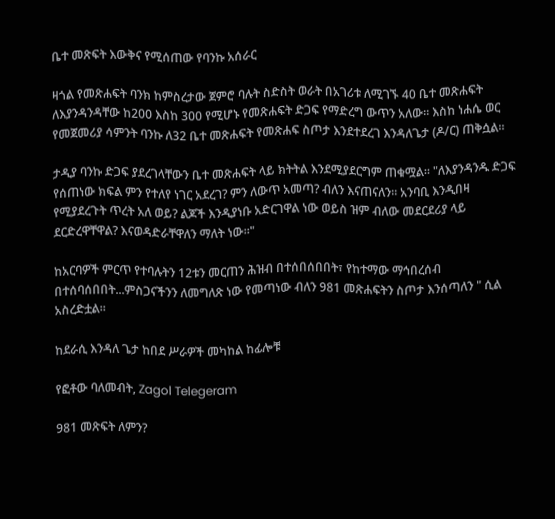ቤተ መጽፍት እውቅና የሚሰጠው የባንኩ አሰራር

ዛጎል የመጽሐፍት ባንክ ከምስረታው ጀምሮ ባሉት ስድስት ወራት በአገሪቱ ለሚገኙ 40 ቤተ መጽሐፍት ለእያንዳንዳቸው ከ200 እስከ 300 የሚሆኑ የመጽሐፍት ድጋፍ የማድረግ ውጥን አለው። እስከ ነሐሴ ወር የመጀመሪያ ሳምንት ባንኩ ለ32 ቤተ መጽሐፍት የመጽሐፍ ስጦታ እንደተደረገ እንዳለጌታ (ዶ/ር) ጠቅሷል።

ታዲያ ባንኩ ድጋፍ ያደረገላቸውን ቤተ መጽሐፍት ላይ ክትትል እንደሚያደርግም ጠቁሟል። "ለእያንዳንዱ ድጋፍ የሰጠነው ክፍል ምን የተለየ ነገር አደረገ? ምን ለውጥ አመጣ? ብለን እናጠናለን። አንባቢ እንዲበዛ የሚያደረጉት ጥረት አለ ወይ? ልጆች እንዲያነቡ አድርገዋል ነው ወይስ ዝም ብለው መደርደሪያ ላይ ደርድረዋቸዋል? እናወዳድራቸዋለን ማለት ነው።"

ከአርባዎች ምርጥ የተባሉትን 12ቱን መርጠን ሕዝብ በተሰበሰበበት፣ የከተማው ማኅበረሰብ በተሰባሰበበት...ምስጋናችንን ለመግለጽ ነው የመጣነው ብለን 981 መጽሐፍትን ስጦታ እንሰጣለን " ሲል አስረድቷል።

ከደራሲ እንዳለ ጌታ ከበደ ሥራዎች መካከል ከፊሎቹ

የፎቶው ባለመብት, Zagol Telegeram

981 መጽፍት ለምን?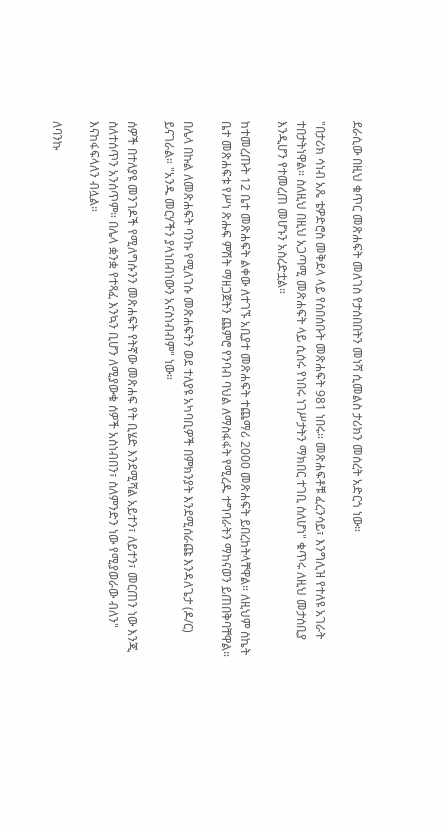ደራሲው በዚህ ቁጥር መጽሐፍት መለገስ የታሰበበትን መነሻ ሲመልስ ታሪክን መሰረት አድርጎ ነው።

"በታሪክ ሳነብ አጼ ቴዎድሮስ መቅደላ ላይ የሰበሰቡት መጽሐፍት 981 ነበሩ። መጽሐፍቶቹ ፈረንሳይ፣ እንግሊዝ የተለዩ አገራት ተበታትነዋል። ስለዚህ በዚህ አጋጣሚ መጽሐፍት ላይ ሲሰሩ የነበሩ ነገሥታትን ማክበር ተገቢ ስለሆነ" ቁጥሩ ለዚህ መታሰቢያ እንዲሆን የተመረጠ መሆኑን አስረድቷል።

ከተመረጡት 12 ቤተ መጽሐፍት ልቀው ለተገኙ አቢያተ መጽሐፍት ተጨማሪ 2000 መጽሐፍት ይበረከትላቸዋል። ለዚህም ስኬት ቤተ መጽሐፍቱ የሥነ ጽሑፍ ምሽት ማዘጋጀትን ጨምሮ የንባብ ባህል ለማስፋፋት የሚረዱ ተግባራትን ማከናወን ይጠበቅባቸዋል።

በሌላ በኩል ለመጽሐፍት ባንኩ የሚለገሱ መጽሐፍትን ወደ ተለያዩ አካባቢዎች በምክንያት እንደሚሰራጩ እንዳለጌታ (ዶ/ር) ይናገራል። "አንዱ መርሃችን ያላነበብነውን አናስነብብም" ነው።

ሰዎች በተለያዩ መንገዶች የሚለግሱንን መጽሐፍት የትኛው መጽሐፍ የት ቢሄድ እንደሚሻል አይተን፣ ለይተን፣ መርጠን ነው እንጂ ስለተሰጥን አንሰጥም። በሌላ ቋንቋ የተጻፈ እንኳን ቢሆን ለሚያውቁ ሰዎች አስነብበን፣ ስለምንድን ነው የሚያወራው ብለን" እናከፋፍላለን ብሏል።

ለባንኩ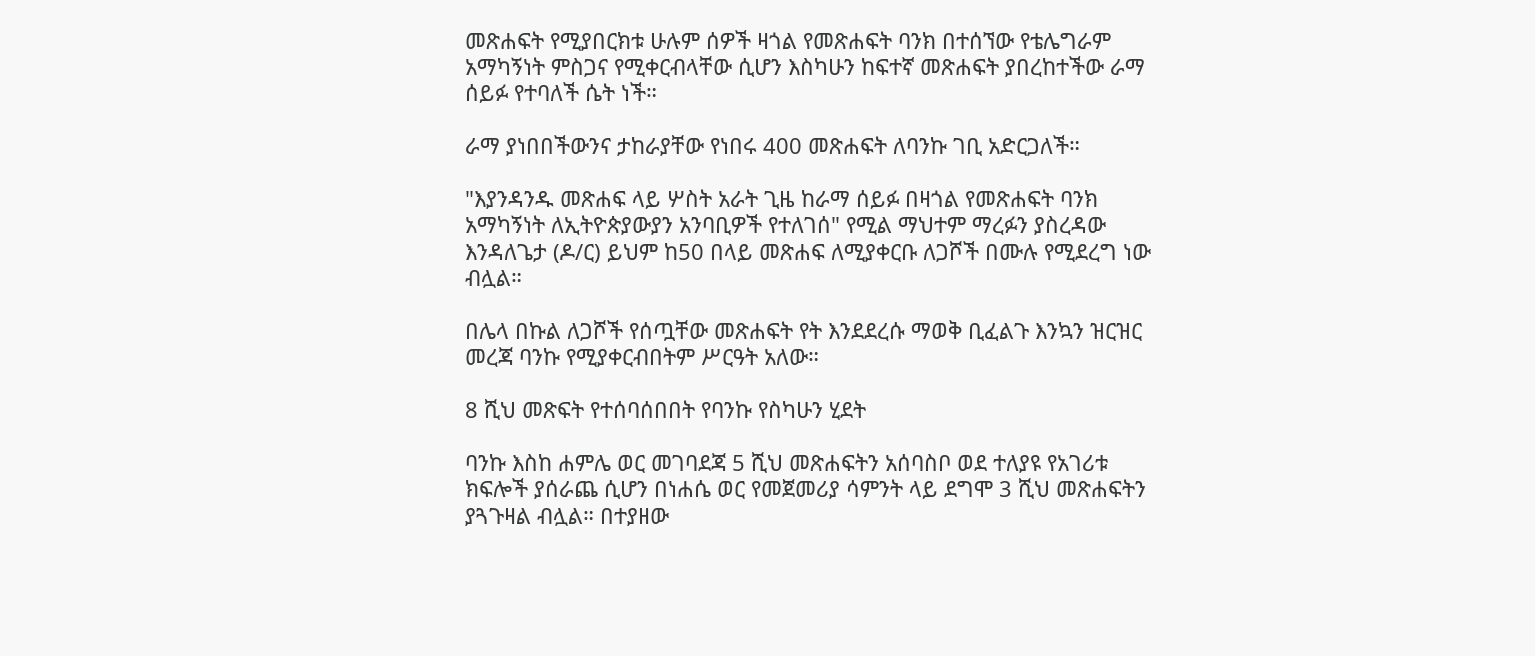መጽሐፍት የሚያበርክቱ ሁሉም ሰዎች ዛጎል የመጽሐፍት ባንክ በተሰኘው የቴሌግራም አማካኝነት ምስጋና የሚቀርብላቸው ሲሆን እስካሁን ከፍተኛ መጽሐፍት ያበረከተችው ራማ ሰይፉ የተባለች ሴት ነች።

ራማ ያነበበችውንና ታከራያቸው የነበሩ 400 መጽሐፍት ለባንኩ ገቢ አድርጋለች።

"እያንዳንዱ መጽሐፍ ላይ ሦስት አራት ጊዜ ከራማ ሰይፉ በዛጎል የመጽሐፍት ባንክ አማካኝነት ለኢትዮጵያውያን አንባቢዎች የተለገሰ" የሚል ማህተም ማረፉን ያስረዳው እንዳለጌታ (ዶ/ር) ይህም ከ50 በላይ መጽሐፍ ለሚያቀርቡ ለጋሾች በሙሉ የሚደረግ ነው ብሏል።

በሌላ በኩል ለጋሾች የሰጧቸው መጽሐፍት የት እንደደረሱ ማወቅ ቢፈልጉ እንኳን ዝርዝር መረጃ ባንኩ የሚያቀርብበትም ሥርዓት አለው።

8 ሺህ መጽፍት የተሰባሰበበት የባንኩ የስካሁን ሂደት

ባንኩ እስከ ሐምሌ ወር መገባደጃ 5 ሺህ መጽሐፍትን አሰባስቦ ወደ ተለያዩ የአገሪቱ ክፍሎች ያሰራጨ ሲሆን በነሐሴ ወር የመጀመሪያ ሳምንት ላይ ደግሞ 3 ሺህ መጽሐፍትን ያጓጉዛል ብሏል። በተያዘው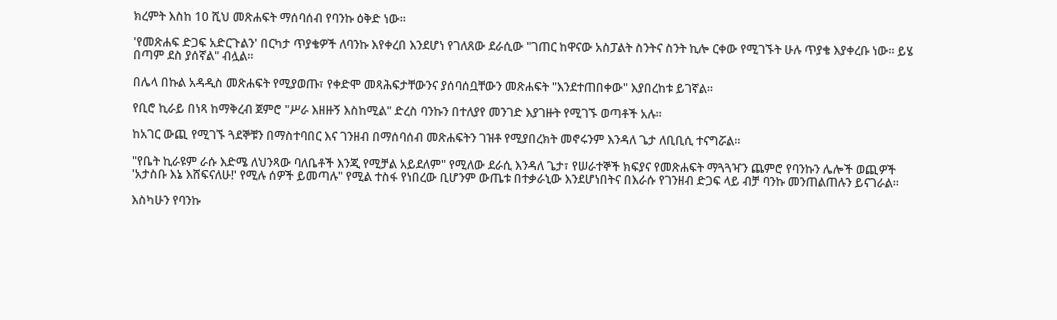ክረምት እስከ 10 ሺህ መጽሐፍት ማሰባሰብ የባንኩ ዕቅድ ነው።

'የመጽሐፍ ድጋፍ አድርጉልን' በርካታ ጥያቄዎች ለባንኩ እየቀረበ እንደሆነ የገለጸው ደራሲው "ገጠር ከዋናው አስፓልት ስንትና ስንት ኪሎ ርቀው የሚገኙት ሁሉ ጥያቄ እያቀረቡ ነው። ይሄ በጣም ደስ ያሰኛል" ብሏል።

በሌላ በኩል አዳዲስ መጽሐፍት የሚያወጡ፣ የቀድሞ መጻሕፍታቸውንና ያሰባሰቧቸውን መጽሐፍት "እንደተጠበቀው" እያበረከቱ ይገኛል።

የቢሮ ኪራይ በነጻ ከማቅረብ ጀምሮ "ሥራ እዘዙኝ እስከሚል" ድረስ ባንኩን በተለያየ መንገድ እያገዙት የሚገኙ ወጣቶች አሉ።

ከአገር ውጪ የሚገኙ ጓደኞቹን በማስተባበር እና ገንዘብ በማሰባሰብ መጽሐፍትን ገዝቶ የሚያበረክት መኖሩንም እንዳለ ጌታ ለቢቢሲ ተናግሯል።

"የቤት ኪራዩም ራሱ እድሜ ለህንጻው ባለቤቶች እንጂ የሚቻል አይደለም" የሚለው ደራሲ እንዳለ ጌታ፣ የሠራተኞች ክፍያና የመጽሐፍት ማጓጓዣን ጨምሮ የባንኩን ሌሎች ወጪዎች 'አታስቡ እኔ እሸፍናለሁ!' የሚሉ ሰዎች ይመጣሉ" የሚል ተስፋ የነበረው ቢሆንም ውጤቱ በተቃራኒው እንደሆነበትና በእራሱ የገንዘብ ድጋፍ ላይ ብቻ ባንኩ መንጠልጠሉን ይናገራል።

እስካሁን የባንኩ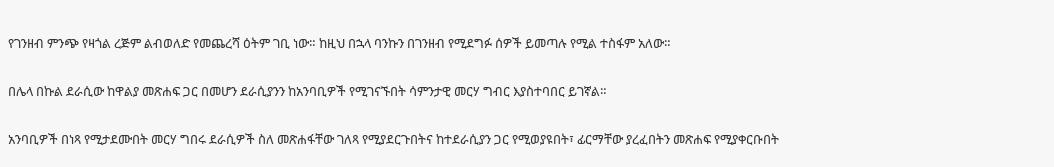የገንዘብ ምንጭ የዛጎል ረጅም ልብወለድ የመጨረሻ ዕትም ገቢ ነው። ከዚህ በኋላ ባንኩን በገንዘብ የሚደግፉ ሰዎች ይመጣሉ የሚል ተስፋም አለው።

በሌላ በኩል ደራሲው ከዋልያ መጽሐፍ ጋር በመሆን ደራሲያንን ከአንባቢዎች የሚገናኙበት ሳምንታዊ መርሃ ግብር እያስተባበር ይገኛል።

አንባቢዎች በነጻ የሚታደሙበት መርሃ ግበሩ ደራሲዎች ስለ መጽሐፋቸው ገለጻ የሚያደርጉበትና ከተደራሲያን ጋር የሚወያዩበት፣ ፊርማቸው ያረፈበትን መጽሐፍ የሚያቀርቡበት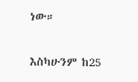ነው።

እስካሁንም ከ25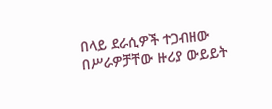በላይ ደራሲዎች ተጋብዘው በሥራዎቻቸው ዙሪያ ውይይት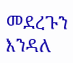መደረጉን እንዳለ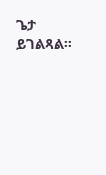ጌታ ይገልጻል።